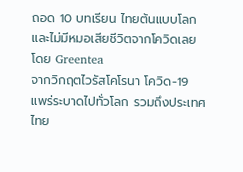ถอด 10 บทเรียน ไทยต้นแบบโลกและไม่มีหมอเสียชีวิตจากโควิดเลย โดย Greentea
จากวิกฤตไวรัสโคโรนา โควิด-19 แพร่ระบาดไปทั่วโลก รวมถึงประเทศไทย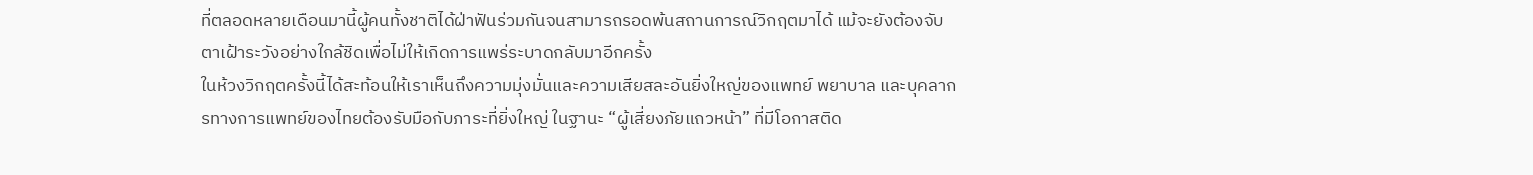ที่ตลอดหลายเดือนมานี้ผู้คนทั้งชาติได้ฝ่าฟันร่วมกันจนสามารถรอดพ้นสถานการณ์วิกฤตมาได้ แม้จะยังต้องจับตาเฝ้าระวังอย่างใกล้ชิดเพื่อไม่ให้เกิดการแพร่ระบาดกลับมาอีกครั้ง
ในห้วงวิกฤตครั้งนี้ได้สะท้อนให้เราเห็นถึงความมุ่งมั่นและความเสียสละอันยิ่งใหญ่ของแพทย์ พยาบาล และบุคลากรทางการแพทย์ของไทยต้องรับมือกับภาระที่ยิ่งใหญ่ ในฐานะ “ผู้เสี่ยงภัยแถวหน้า” ที่มีโอกาสติด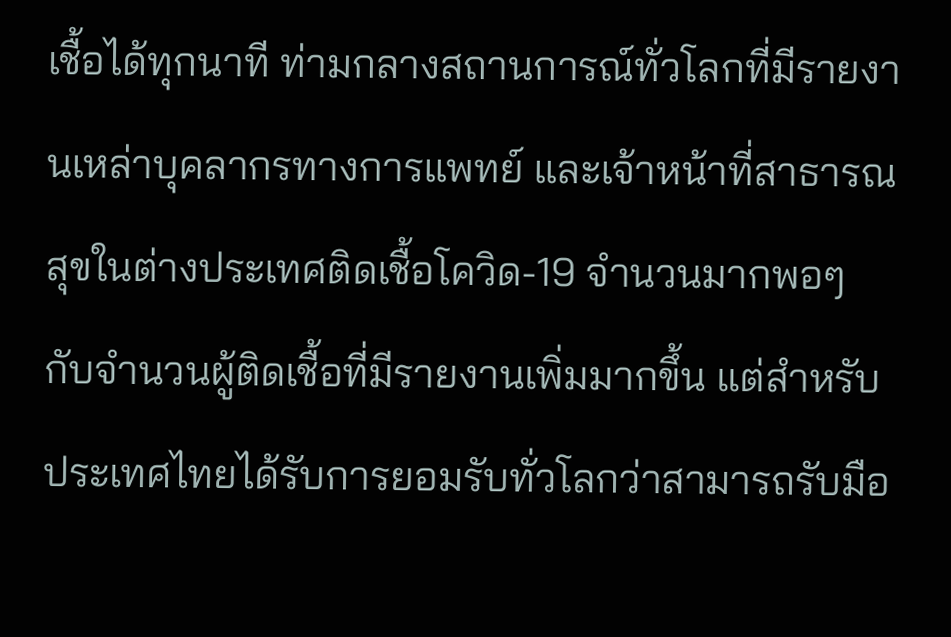เชื้อได้ทุกนาที ท่ามกลางสถานการณ์ทั่วโลกที่มีรายงานเหล่าบุคลากรทางการแพทย์ และเจ้าหน้าที่สาธารณสุขในต่างประเทศติดเชื้อโควิด-19 จำนวนมากพอๆ กับจำนวนผู้ติดเชื้อที่มีรายงานเพิ่มมากขึ้น แต่สำหรับประเทศไทยได้รับการยอมรับทั่วโลกว่าสามารถรับมือ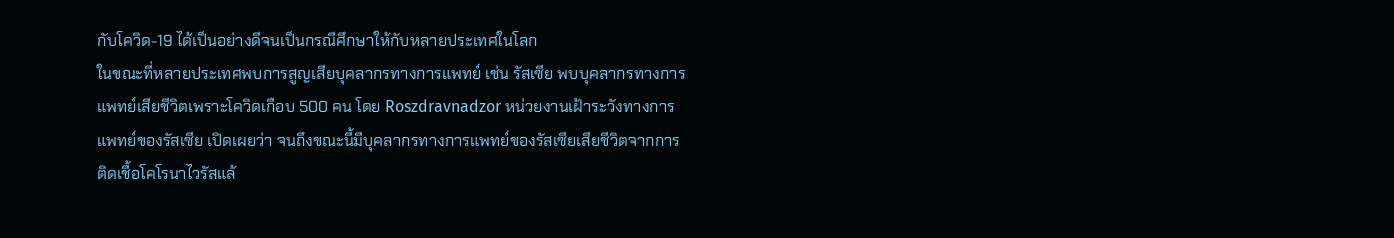กับโควิด-19 ได้เป็นอย่างดีจนเป็นกรณีศึกษาให้กับหลายประเทศในโลก
ในขณะที่หลายประเทศพบการสูญเสียบุคลากรทางการแพทย์ เช่น รัสเซีย พบบุคลากรทางการแพทย์เสียชีวิตเพราะโควิดเกือบ 500 คน โดย Roszdravnadzor หน่วยงานเฝ้าระวังทางการแพทย์ของรัสเซีย เปิดเผยว่า จนถึงขณะนี้มีบุคลากรทางการแพทย์ของรัสเซียเสียชีวิตจากการติดเชื้อโคโรนาไวรัสแล้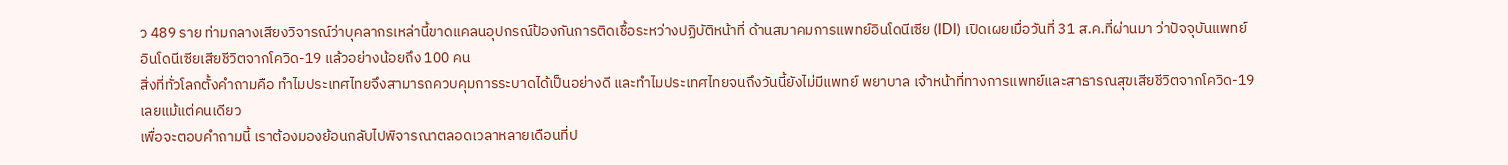ว 489 ราย ท่ามกลางเสียงวิจารณ์ว่าบุคลากรเหล่านี้ขาดแคลนอุปกรณ์ป้องกันการติดเชื้อระหว่างปฏิบัติหน้าที่ ด้านสมาคมการแพทย์อินโดนีเซีย (IDI) เปิดเผยเมื่อวันที่ 31 ส.ค.ที่ผ่านมา ว่าปัจจุบันแพทย์อินโดนีเซียเสียชีวิตจากโควิด-19 แล้วอย่างน้อยถึง 100 คน
สิ่งที่ทั่วโลกตั้งคำถามคือ ทำไมประเทศไทยจึงสามารถควบคุมการระบาดได้เป็นอย่างดี และทำไมประเทศไทยจนถึงวันนี้ยังไม่มีแพทย์ พยาบาล เจ้าหน้าที่ทางการแพทย์และสาธารณสุขเสียชีวิตจากโควิด-19 เลยแม้แต่คนเดียว
เพื่อจะตอบคำถามนี้ เราต้องมองย้อนกลับไปพิจารณาตลอดเวลาหลายเดือนที่ป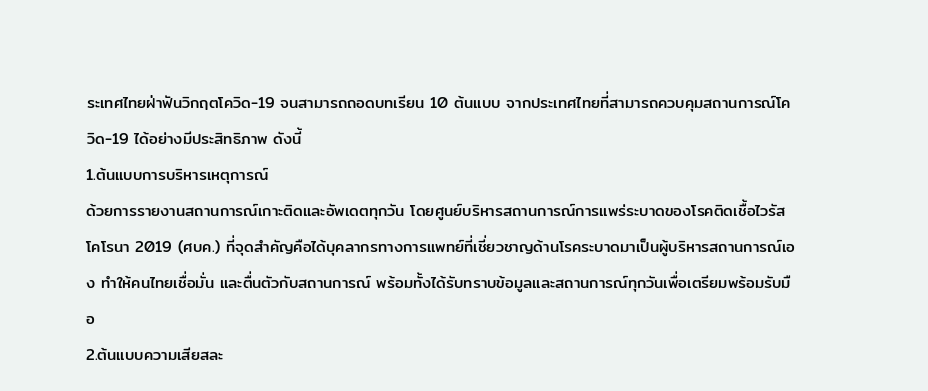ระเทศไทยฝ่าฟันวิกฤตโควิด-19 จนสามารถถอดบทเรียน 10 ต้นแบบ จากประเทศไทยที่สามารถควบคุมสถานการณ์โควิด-19 ได้อย่างมีประสิทธิภาพ ดังนี้
1.ต้นแบบการบริหารเหตุการณ์
ด้วยการรายงานสถานการณ์เกาะติดและอัพเดตทุกวัน โดยศูนย์บริหารสถานการณ์การแพร่ระบาดของโรคติดเชื้อไวรัสโคโรนา 2019 (ศบค.) ที่จุดสำคัญคือได้บุคลากรทางการแพทย์ที่เชี่ยวชาญด้านโรคระบาดมาเป็นผู้บริหารสถานการณ์เอง ทำให้คนไทยเชื่อมั่น และตื่นตัวกับสถานการณ์ พร้อมทั้งได้รับทราบข้อมูลและสถานการณ์ทุกวันเพื่อเตรียมพร้อมรับมือ
2.ต้นแบบความเสียสละ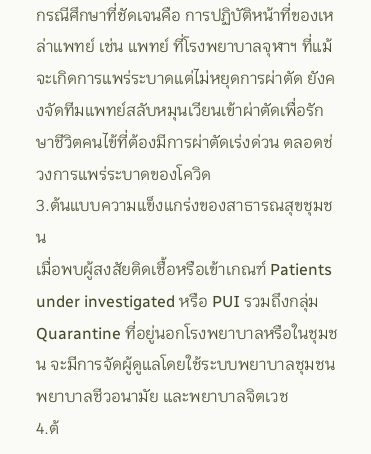กรณีศึกษาที่ชัดเจนคือ การปฏิบัติหน้าที่ของเหล่าแพทย์ เช่น แพทย์ ที่โรงพยาบาลจุฬาฯ ที่แม้จะเกิดการแพร่ระบาดแต่ไม่หยุดการผ่าตัด ยังคงจัดทีมแพทย์สลับหมุนเวียนเข้าผ่าตัดเพื่อรักษาชีวิตคนไข้ที่ต้องมีการผ่าตัดเร่งด่วน ตลอดช่วงการแพร่ระบาดของโควิด
3.ต้นแบบความแข็งแกร่งของสาธารณสุขชุมชน
เมื่อพบผู้สงสัยติดเชื้อหรือเข้าเกณฑ์ Patients under investigated หรือ PUI รวมถึงกลุ่ม Quarantine ที่อยู่นอกโรงพยาบาลหรือในชุมชน จะมีการจัดผู้ดูแลโดยใช้ระบบพยาบาลชุมชน พยาบาลชีวอนามัย และพยาบาลจิตเวช
4.ต้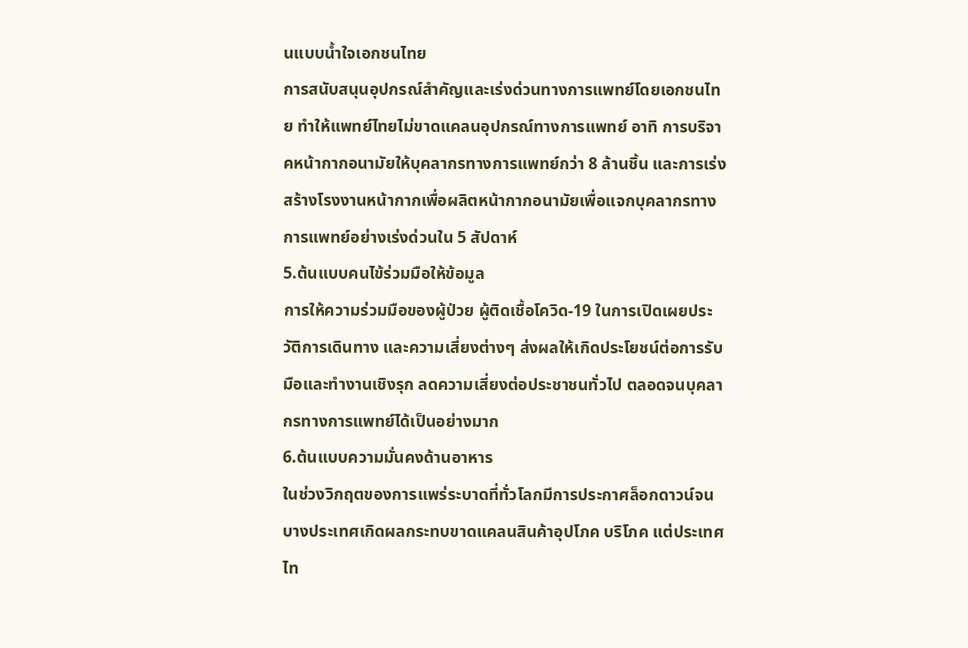นแบบน้ำใจเอกชนไทย
การสนับสนุนอุปกรณ์สำคัญและเร่งด่วนทางการแพทย์โดยเอกชนไทย ทำให้แพทย์ไทยไม่ขาดแคลนอุปกรณ์ทางการแพทย์ อาทิ การบริจาคหน้ากากอนามัยให้บุคลากรทางการแพทย์กว่า 8 ล้านชิ้น และการเร่งสร้างโรงงานหน้ากากเพื่อผลิตหน้ากากอนามัยเพื่อแจกบุคลากรทางการแพทย์อย่างเร่งด่วนใน 5 สัปดาห์
5.ต้นแบบคนไข้ร่วมมือให้ข้อมูล
การให้ความร่วมมือของผู้ป่วย ผู้ติดเชื้อโควิด-19 ในการเปิดเผยประวัติการเดินทาง และความเสี่ยงต่างๆ ส่งผลให้เกิดประโยชน์ต่อการรับมือและทำงานเชิงรุก ลดความเสี่ยงต่อประชาชนทั่วไป ตลอดจนบุคลากรทางการแพทย์ได้เป็นอย่างมาก
6.ต้นแบบความมั่นคงด้านอาหาร
ในช่วงวิกฤตของการแพร่ระบาดที่ทั่วโลกมีการประกาศล็อกดาวน์จนบางประเทศเกิดผลกระทบขาดแคลนสินค้าอุปโภค บริโภค แต่ประเทศไท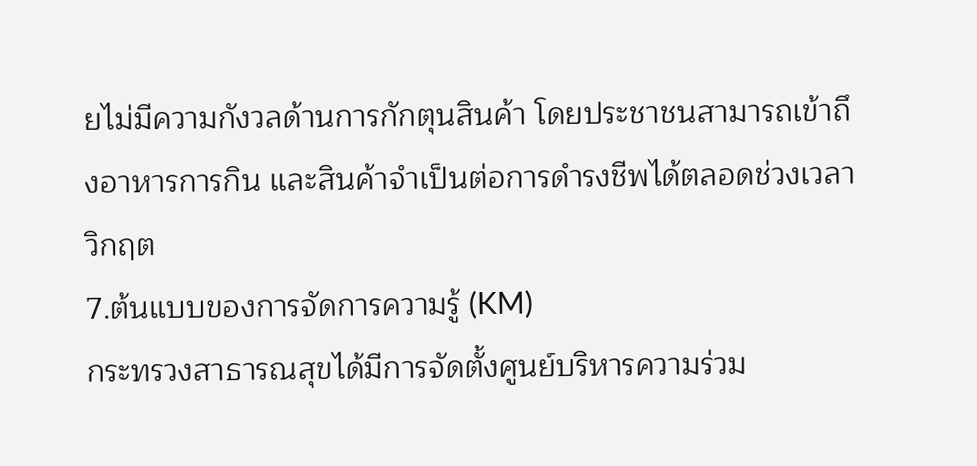ยไม่มีความกังวลด้านการกักตุนสินค้า โดยประชาชนสามารถเข้าถึงอาหารการกิน และสินค้าจำเป็นต่อการดำรงชีพได้ตลอดช่วงเวลาวิกฤต
7.ต้นแบบของการจัดการความรู้ (KM)
กระทรวงสาธารณสุขได้มีการจัดตั้งศูนย์บริหารความร่วม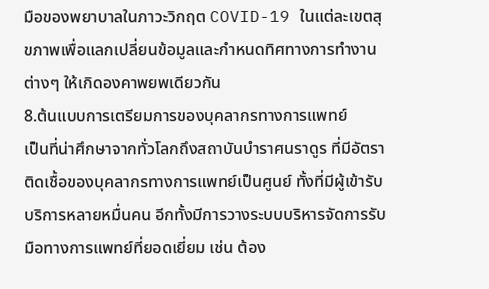มือของพยาบาลในภาวะวิกฤต COVID-19 ในแต่ละเขตสุขภาพเพื่อแลกเปลี่ยนข้อมูลและกำหนดทิศทางการทำงานต่างๆ ให้เกิดองคาพยพเดียวกัน
8.ต้นแบบการเตรียมการของบุคลากรทางการแพทย์
เป็นที่น่าศึกษาจากทั่วโลกถึงสถาบันบำราศนราดูร ที่มีอัตราติดเชื้อของบุคลากรทางการแพทย์เป็นศูนย์ ทั้งที่มีผู้เข้ารับบริการหลายหมื่นคน อีกทั้งมีการวางระบบบริหารจัดการรับมือทางการแพทย์ที่ยอดเยี่ยม เช่น ต้อง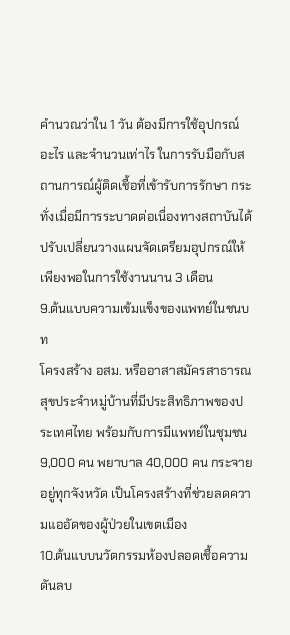คำนวณว่าใน 1 วัน ต้องมีการใช้อุปกรณ์อะไร และจำนวนเท่าไร ในการรับมือกับสถานการณ์ผู้ติดเชื้อที่เข้ารับการรักษา กระทั่งเมื่อมีการระบาดต่อเนื่องทางสถาบันได้ปรับเปลี่ยนวางแผนจัดเตรียมอุปกรณ์ให้เพียงพอในการใช้งานนาน 3 เดือน
9.ต้นแบบความเข้มแข็งของแพทย์ในชนบท
โครงสร้าง อสม. หรืออาสาสมัครสาธารณสุขประจำหมู่บ้านที่มีประสิทธิภาพของประเทศไทย พร้อมกับการมีแพทย์ในชุมชน 9,000 คน พยาบาล 40,000 คน กระจายอยู่ทุกจังหวัด เป็นโครงสร้างที่ช่วยลดความแออัดของผู้ป่วยในเขตเมือง
10.ต้นแบบนวัตกรรมห้องปลอดเชื้อความดันลบ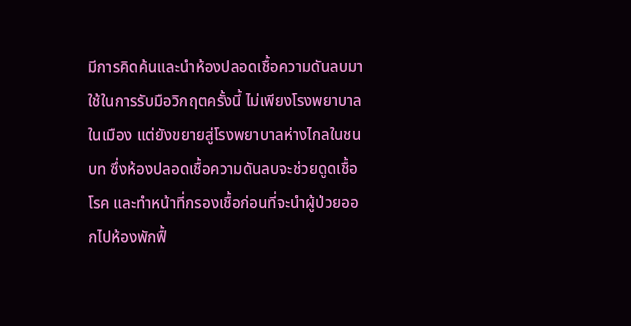มีการคิดค้นและนำห้องปลอดเชื้อความดันลบมาใช้ในการรับมือวิกฤตครั้งนี้ ไม่เพียงโรงพยาบาลในเมือง แต่ยังขยายสู่โรงพยาบาลห่างไกลในชนบท ซึ่งห้องปลอดเชื้อความดันลบจะช่วยดูดเชื้อโรค และทำหน้าที่กรองเชื้อก่อนที่จะนำผู้ป่วยออกไปห้องพักฟื้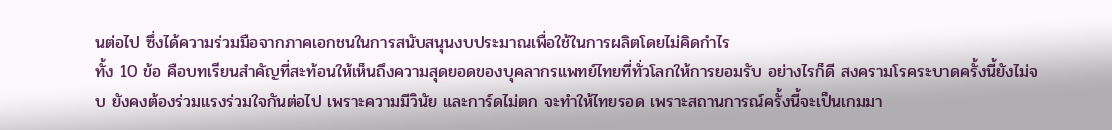นต่อไป ซึ่งได้ความร่วมมือจากภาคเอกชนในการสนับสนุนงบประมาณเพื่อใช้ในการผลิตโดยไม่คิดกำไร
ทั้ง 10 ข้อ คือบทเรียนสำคัญที่สะท้อนให้เห็นถึงความสุดยอดของบุคลากรแพทย์ไทยที่ทั่วโลกให้การยอมรับ อย่างไรก็ดี สงครามโรคระบาดครั้งนี้ยังไม่จบ ยังคงต้องร่วมแรงร่วมใจกันต่อไป เพราะความมีวินัย และการ์ดไม่ตก จะทำให้ไทยรอด เพราะสถานการณ์ครั้งนี้จะเป็นเกมมา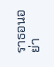ราธอนอย่า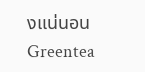งแน่นอน
Greentea